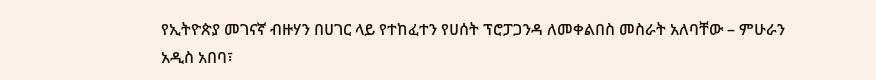የኢትዮጵያ መገናኛ ብዙሃን በሀገር ላይ የተከፈተን የሀሰት ፕሮፓጋንዳ ለመቀልበስ መስራት አለባቸው – ምሁራን
አዲስ አበባ፣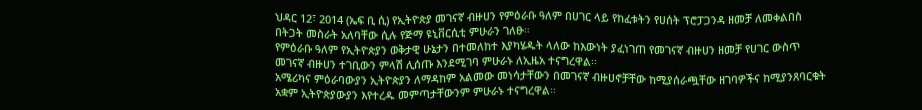ህዳር 12፣ 2014 (ኤፍ ቢ ሲ) የኢትዮጵያ መገናኛ ብዙሀን የምዕራቡ ዓለም በሀገር ላይ የከፈቱትን የሀሰት ፕሮፓጋንዳ ዘመቻ ለመቀልበስ በትጋት መስራት አለባቸው ሲሉ የጅማ ዩኒቨርሲቲ ምሁራን ገለፁ።
የምዕራቡ ዓለም የኢትዮጵያን ወቅታዊ ሁኔታን በተመለከተ እያካሄዱት ላለው ከእውነት ያፈነገጠ የመገናኛ ብዙሀን ዘመቻ የሀገር ውስጥ መገናኛ ብዙሀን ተገቢውን ምላሽ ሊሰጡ እንደሚገባ ምሁራኑ ለኢዜአ ተናግረዋል፡፡
አሜሪካና ምዕራባውያን ኢትዮጵያን ለማዳከም አልመው መነሳታቸውን በመገናኛ ብዙሀኖቻቸው ከሚያሰራጯቸው ዘገባዎችና ከሚያንጸባርቁት አቋም ኢትዮጵያውያን እየተረዱ መምጣታቸውንም ምሁራኑ ተናግረዋል፡፡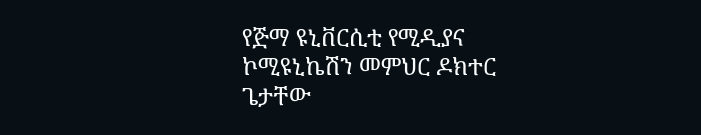የጅማ ዩኒቨርሲቲ የሚዲያና ኮሚዩኒኬሽን መምህር ዶክተር ጌታቸው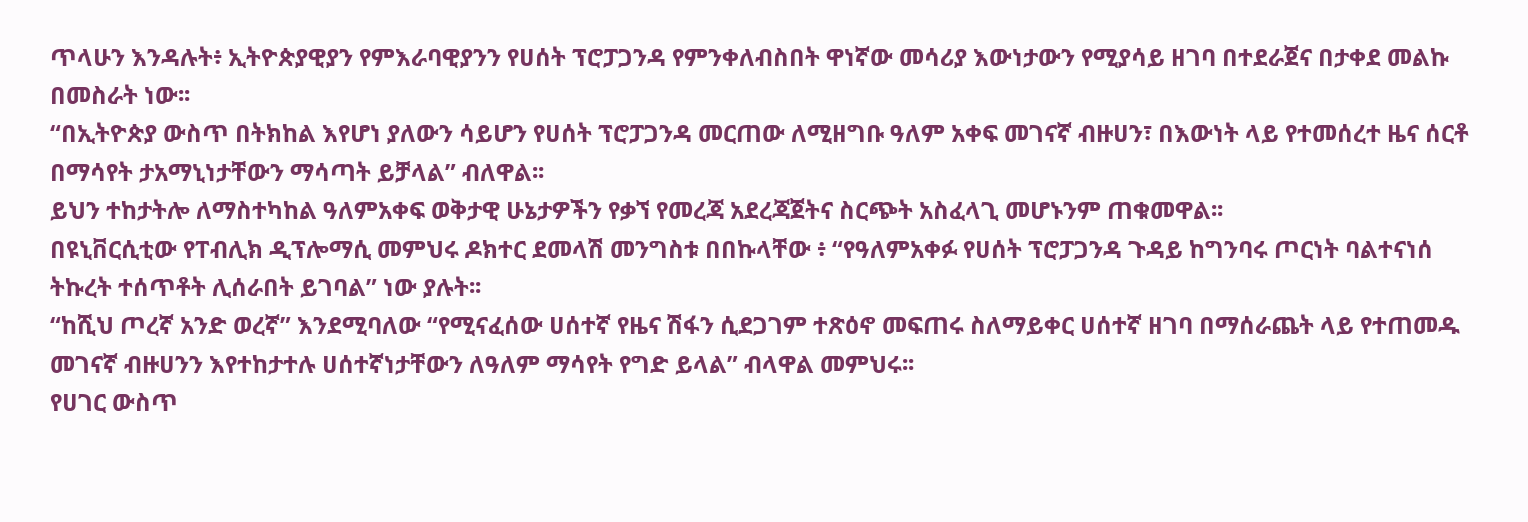ጥላሁን እንዳሉት፥ ኢትዮጵያዊያን የምእራባዊያንን የሀሰት ፕሮፓጋንዳ የምንቀለብስበት ዋነኛው መሳሪያ እውነታውን የሚያሳይ ዘገባ በተደራጀና በታቀደ መልኩ በመስራት ነው፡፡
“በኢትዮጵያ ውስጥ በትክከል እየሆነ ያለውን ሳይሆን የሀሰት ፕሮፓጋንዳ መርጠው ለሚዘግቡ ዓለም አቀፍ መገናኛ ብዙሀን፣ በእውነት ላይ የተመሰረተ ዜና ሰርቶ በማሳየት ታአማኒነታቸውን ማሳጣት ይቻላል” ብለዋል፡፡
ይህን ተከታትሎ ለማስተካከል ዓለምአቀፍ ወቅታዊ ሁኔታዎችን የቃኘ የመረጃ አደረጃጀትና ስርጭት አስፈላጊ መሆኑንም ጠቁመዋል፡፡
በዩኒቨርሲቲው የፐብሊክ ዲፕሎማሲ መምህሩ ዶክተር ደመላሽ መንግስቱ በበኩላቸው ፥ “የዓለምአቀፉ የሀሰት ፕሮፓጋንዳ ጉዳይ ከግንባሩ ጦርነት ባልተናነሰ ትኩረት ተሰጥቶት ሊሰራበት ይገባል” ነው ያሉት፡፡
“ከሺህ ጦረኛ አንድ ወረኛ” እንደሚባለው “የሚናፈሰው ሀሰተኛ የዜና ሽፋን ሲደጋገም ተጽዕኖ መፍጠሩ ስለማይቀር ሀሰተኛ ዘገባ በማሰራጨት ላይ የተጠመዱ መገናኛ ብዙሀንን እየተከታተሉ ሀሰተኛነታቸውን ለዓለም ማሳየት የግድ ይላል” ብላዋል መምህሩ፡፡
የሀገር ውስጥ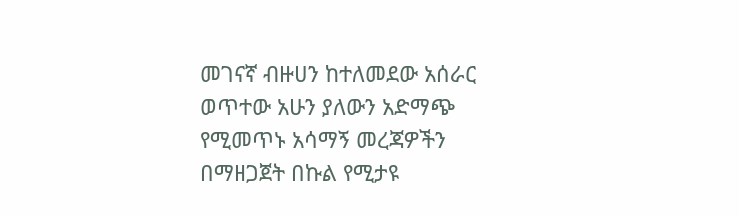መገናኛ ብዙሀን ከተለመደው አሰራር ወጥተው አሁን ያለውን አድማጭ የሚመጥኑ አሳማኝ መረጃዎችን በማዘጋጀት በኩል የሚታዩ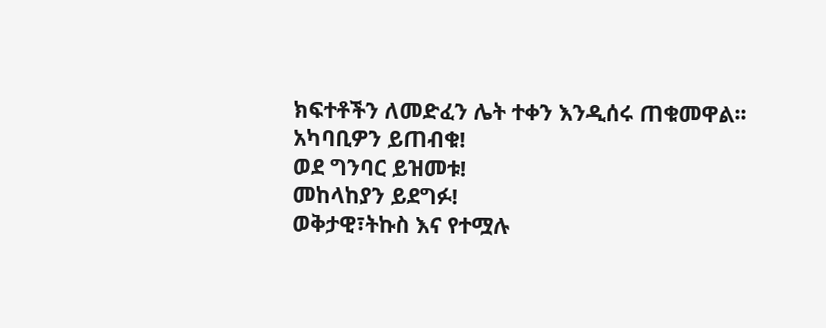ክፍተቶችን ለመድፈን ሌት ተቀን እንዲሰሩ ጠቁመዋል፡፡
አካባቢዎን ይጠብቁ!
ወደ ግንባር ይዝመቱ!
መከላከያን ይደግፉ!
ወቅታዊ፣ትኩስ እና የተሟሉ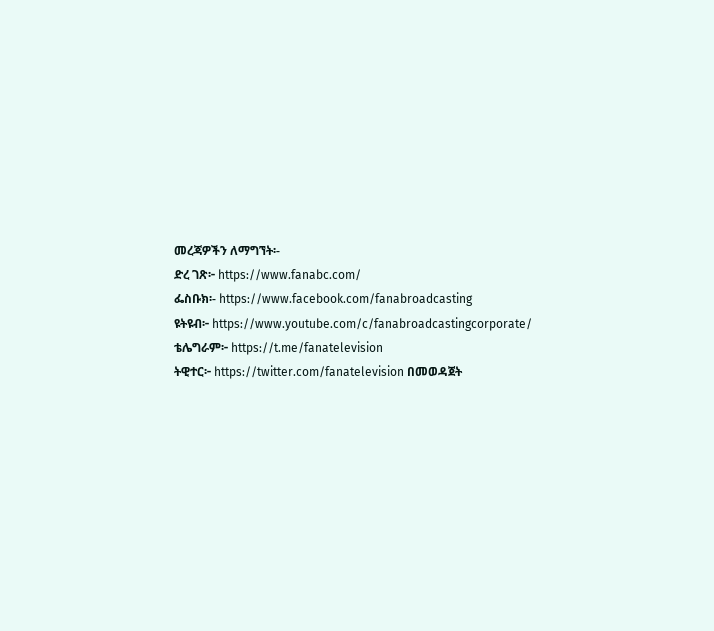መረጃዎችን ለማግኘት፡-
ድረ ገጽ፦ https://www.fanabc.com/
ፌስቡክ፡- https://www.facebook.com/fanabroadcasting
ዩትዩብ፦ https://www.youtube.com/c/fanabroadcastingcorporate/
ቴሌግራም፦ https://t.me/fanatelevision
ትዊተር፦ https://twitter.com/fanatelevision በመወዳጀት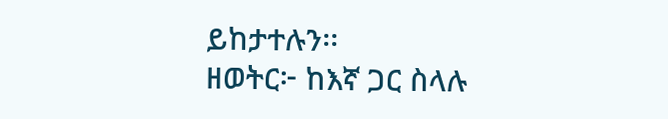ይከታተሉን፡፡
ዘወትር፦ ከእኛ ጋር ስላሉ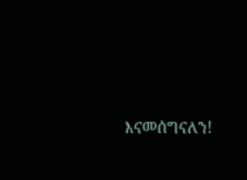እናመሰግናለን!